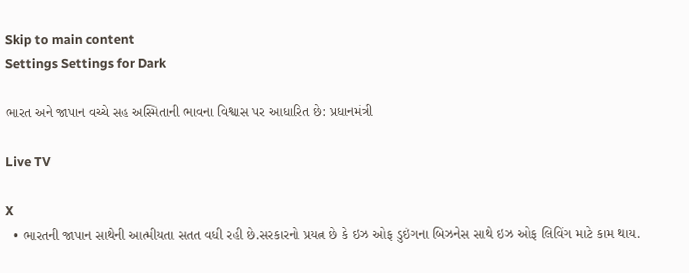Skip to main content
Settings Settings for Dark

ભારત અને જાપાન વચ્ચે સહ અસ્મિતાની ભાવના વિશ્વાસ પર આધારિત છે: પ્રધાનમંત્રી

Live TV

X
  • ભારતની જાપાન સાથેની આત્મીયતા સતત વધી રહી છે.સરકારનો પ્રયત્ન છે કે ઇઝ ઓફ ડુઇંગના બિઝનેસ સાથે ઇઝ ઓફ લિવિંગ માટે કામ થાય.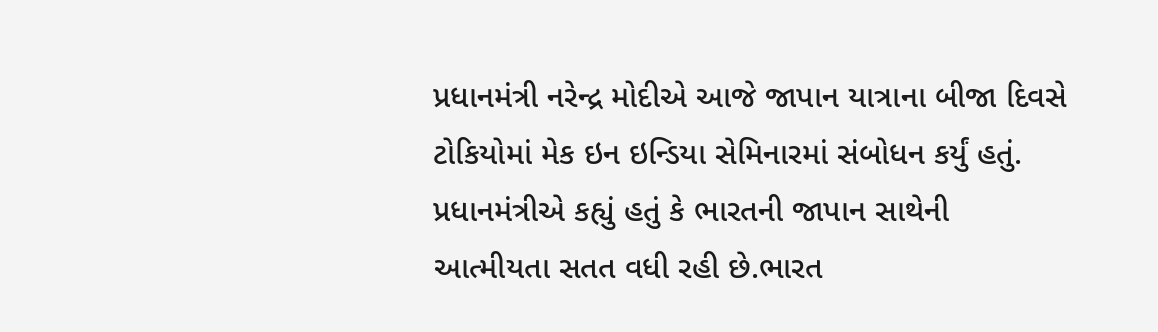પ્રધાનમંત્રી નરેન્દ્ર મોદીએ આજે જાપાન યાત્રાના બીજા દિવસે ટોકિયોમાં મેક ઇન ઇન્ડિયા સેમિનારમાં સંબોધન કર્યું હતું. પ્રધાનમંત્રીએ કહ્યું હતું કે ભારતની જાપાન સાથેની આત્મીયતા સતત વધી રહી છે.ભારત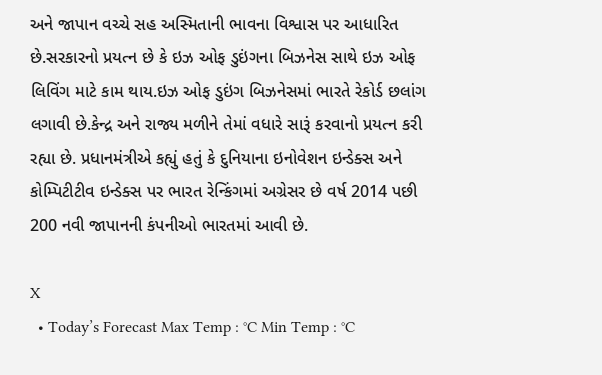અને જાપાન વચ્ચે સહ અસ્મિતાની ભાવના વિશ્વાસ પર આધારિત છે.સરકારનો પ્રયત્ન છે કે ઇઝ ઓફ ડુઇંગના બિઝનેસ સાથે ઇઝ ઓફ લિવિંગ માટે કામ થાય.ઇઝ ઓફ ડુઇંગ બિઝનેસમાં ભારતે રેકોર્ડ છલાંગ લગાવી છે.કેન્દ્ર અને રાજ્ય મળીને તેમાં વધારે સારૂં કરવાનો પ્રયત્ન કરી રહ્યા છે. પ્રધાનમંત્રીએ કહ્યું હતું કે દુનિયાના ઇનોવેશન ઇન્ડેક્સ અને કોમ્પિટીટીવ ઇન્ડેક્સ પર ભારત રેન્કિંગમાં અગ્રેસર છે વર્ષ 2014 પછી 200 નવી જાપાનની કંપનીઓ ભારતમાં આવી છે.

X
  • Today’s Forecast Max Temp : °C Min Temp : °C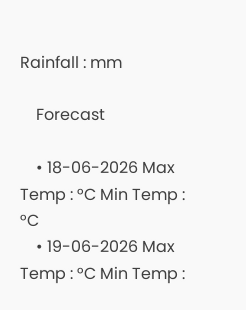Rainfall : mm

    Forecast

    • 18-06-2026 Max Temp : °C Min Temp : °C
    • 19-06-2026 Max Temp : °C Min Temp :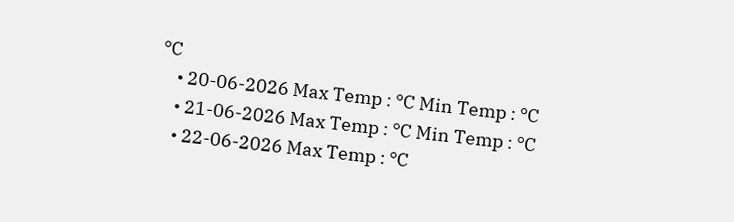°C
    • 20-06-2026 Max Temp : °C Min Temp : °C
    • 21-06-2026 Max Temp : °C Min Temp : °C
    • 22-06-2026 Max Temp : °C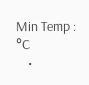Min Temp : °C
    •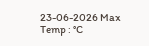23-06-2026 Max Temp : °C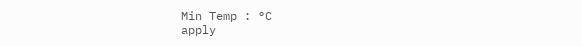Min Temp : °C
apply